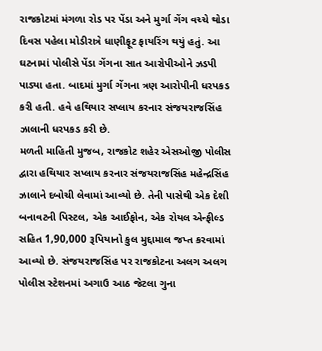રાજકોટમાં મંગળા રોડ પર પેંડા અને મુર્ગા ગેંગ વચ્ચે થોડા દિવસ પહેલા મોડીરાત્રે ધાણીફૂટ ફાયરિંગ થયું હતું. આ ઘટનામાં પોલીસે પેંડા ગેંગના સાત આરોપીઓને ઝડપી પાડ્યા હતા. બાદમાં મુર્ગા ગેંગના ત્રણ આરોપીની ધરપકડ કરી હતી. હવે હથિયાર સપ્લાય કરનાર સંજયરાજસિંહ ઝાલાની ધરપકડ કરી છે.
મળતી માહિતી મુજબ, રાજકોટ શહેર એસઓજી પોલીસ દ્વારા હથિયાર સપ્લાય કરનાર સંજયરાજસિંહ મહેન્દ્રસિંહ ઝાલાને દબોચી લેવામાં આવ્યો છે. તેની પાસેથી એક દેશી બનાવટની પિસ્ટલ, એક આઈફોન, એક રોયલ એન્ફીલ્ડ સહિત 1,90,000 રૂપિયાનો કુલ મુદ્દામાલ જપ્ત કરવામાં આવ્યો છે. સંજયરાજસિંહ પર રાજકોટના અલગ અલગ પોલીસ સ્ટેશનમાં અગાઉ આઠ જેટલા ગુના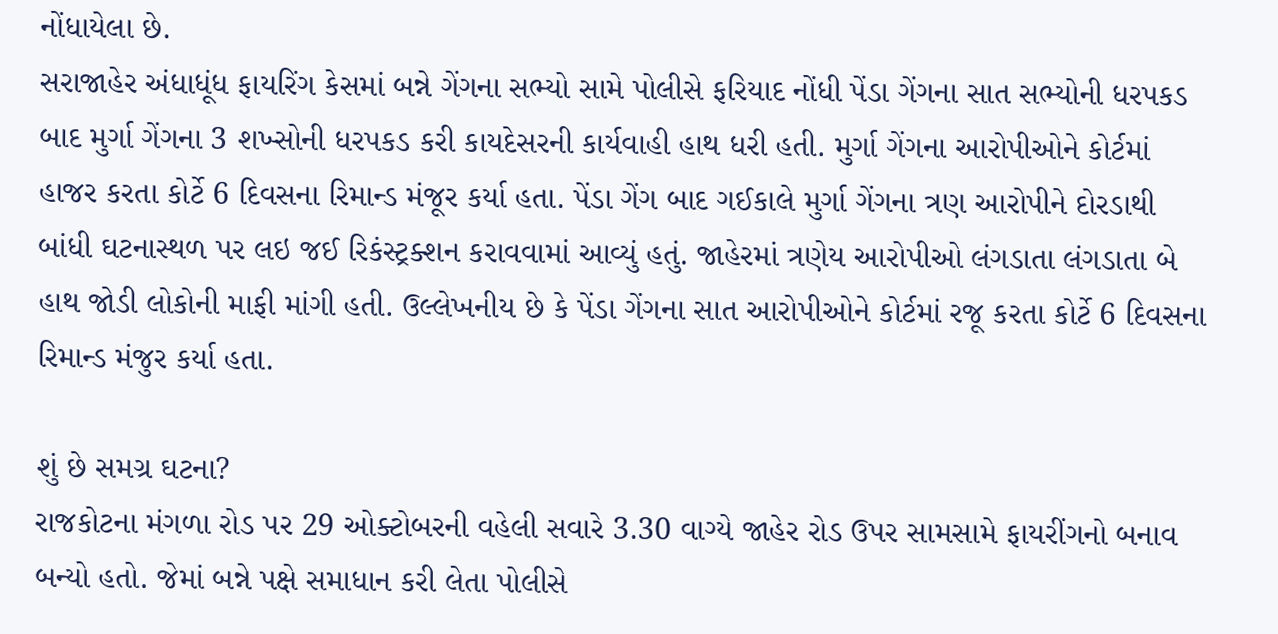નોંધાયેલા છે.
સરાજાહેર અંધાધૂંધ ફાયરિંગ કેસમાં બન્ને ગેંગના સભ્યો સામે પોલીસે ફરિયાદ નોંધી પેંડા ગેંગના સાત સભ્યોની ધરપકડ બાદ મુર્ગા ગેંગના 3 શખ્સોની ધરપકડ કરી કાયદેસરની કાર્યવાહી હાથ ધરી હતી. મુર્ગા ગેંગના આરોપીઓને કોર્ટમાં હાજર કરતા કોર્ટે 6 દિવસના રિમાન્ડ મંજૂર કર્યા હતા. પેંડા ગેંગ બાદ ગઈકાલે મુર્ગા ગેંગના ત્રણ આરોપીને દોરડાથી બાંધી ઘટનાસ્થળ પર લઇ જઈ રિકંસ્ટ્રક્શન કરાવવામાં આવ્યું હતું. જાહેરમાં ત્રણેય આરોપીઓ લંગડાતા લંગડાતા બે હાથ જોડી લોકોની માફી માંગી હતી. ઉલ્લેખનીય છે કે પેંડા ગેંગના સાત આરોપીઓને કોર્ટમાં રજૂ કરતા કોર્ટે 6 દિવસના રિમાન્ડ મંજુર કર્યા હતા.

શું છે સમગ્ર ઘટના?
રાજકોટના મંગળા રોડ પર 29 ઓક્ટોબરની વહેલી સવારે 3.30 વાગ્યે જાહેર રોડ ઉપર સામસામે ફાયરીંગનો બનાવ બન્યો હતો. જેમાં બન્ને પક્ષે સમાધાન કરી લેતા પોલીસે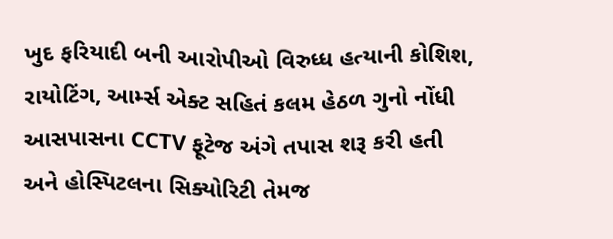ખુદ ફરિયાદી બની આરોપીઓ વિરુધ્ધ હત્યાની કોશિશ, રાયોટિંગ, આર્મ્સ એક્ટ સહિતં કલમ હેઠળ ગુનો નોંધી આસપાસના CCTV ફૂટેજ અંગે તપાસ શરૂ કરી હતી અને હોસ્પિટલના સિક્યોરિટી તેમજ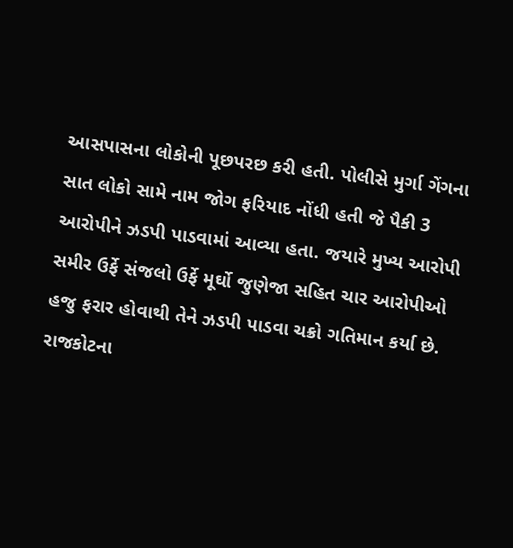આસપાસના લોકોની પૂછપરછ કરી હતી. પોલીસે મુર્ગા ગેંગના સાત લોકો સામે નામ જોગ ફરિયાદ નોંધી હતી જે પૈકી 3 આરોપીને ઝડપી પાડવામાં આવ્યા હતા. જયારે મુખ્ય આરોપી સમીર ઉર્ફે સંજલો ઉર્ફે મૂર્ઘો જુણેજા સહિત ચાર આરોપીઓ હજુ ફરાર હોવાથી તેને ઝડપી પાડવા ચક્રો ગતિમાન કર્યા છે.
રાજકોટના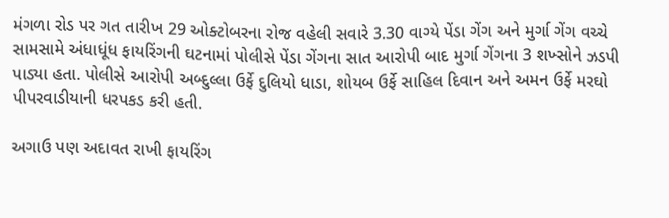મંગળા રોડ પર ગત તારીખ 29 ઓક્ટોબરના રોજ વહેલી સવારે 3.30 વાગ્યે પેંડા ગેંગ અને મુર્ગા ગેંગ વચ્ચે સામસામે અંધાધૂંધ ફાયરિંગની ઘટનામાં પોલીસે પેંડા ગેંગના સાત આરોપી બાદ મુર્ગા ગેંગના 3 શખ્સોને ઝડપી પાડ્યા હતા. પોલીસે આરોપી અબ્દુલ્લા ઉર્ફે દુલિયો ધાડા, શોયબ ઉર્ફે સાહિલ દિવાન અને અમન ઉર્ફે મરઘો પીપરવાડીયાની ધરપકડ કરી હતી.

અગાઉ પણ અદાવત રાખી ફાયરિંગ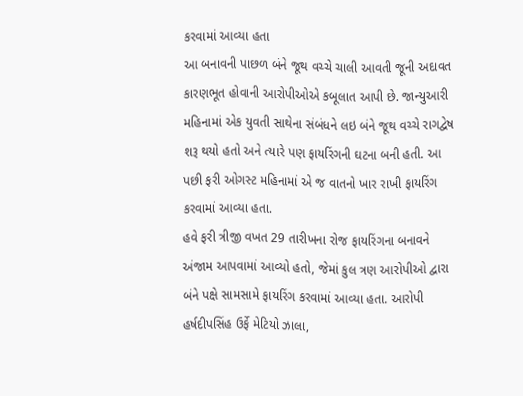કરવામાં આવ્યા હતા
આ બનાવની પાછળ બંને જૂથ વચ્ચે ચાલી આવતી જૂની અદાવત કારણભૂત હોવાની આરોપીઓએ કબૂલાત આપી છે. જાન્યુઆરી મહિનામાં એક યુવતી સાથેના સંબંધને લઇ બંને જૂથ વચ્ચે રાગદ્વેષ શરૂ થયો હતો અને ત્યારે પણ ફાયરિંગની ઘટના બની હતી. આ પછી ફરી ઓગસ્ટ મહિનામાં એ જ વાતનો ખાર રાખી ફાયરિંગ કરવામાં આવ્યા હતા.
હવે ફરી ત્રીજી વખત 29 તારીખના રોજ ફાયરિંગના બનાવને અંજામ આપવામાં આવ્યો હતો, જેમાં કુલ ત્રણ આરોપીઓ દ્વારા બંને પક્ષે સામસામે ફાયરિંગ કરવામાં આવ્યા હતા. આરોપી હર્ષદીપસિંહ ઉર્ફે મેટિયો ઝાલા,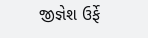જીજ્ઞેશ ઉર્ફે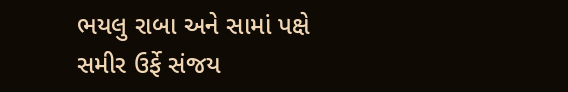ભયલુ રાબા અને સામાં પક્ષે સમીર ઉર્ફે સંજય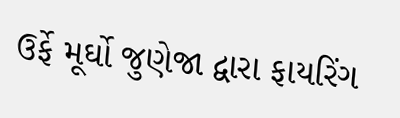ઉર્ફે મૂર્ઘો જુણેજા દ્વારા ફાયરિંગ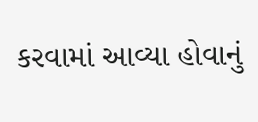કરવામાં આવ્યા હોવાનું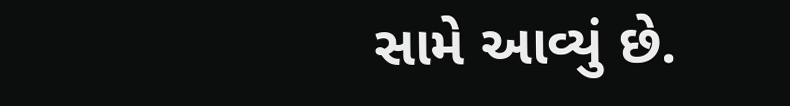સામે આવ્યું છે.